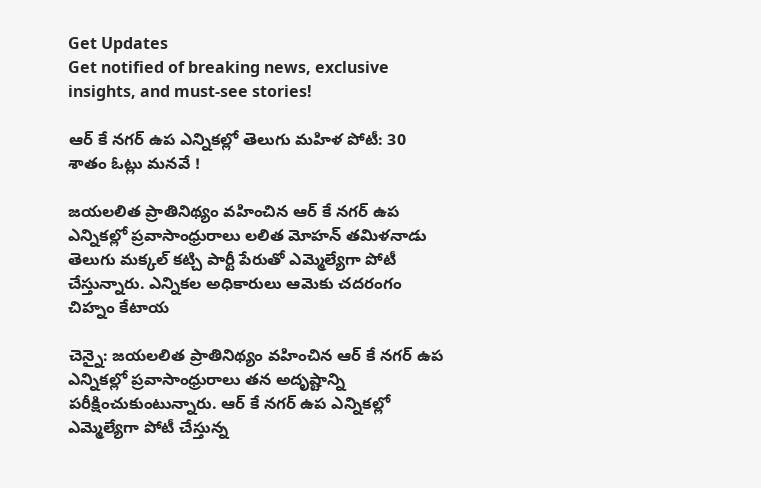Get Updates
Get notified of breaking news, exclusive insights, and must-see stories!

ఆర్ కే నగర్ ఉప ఎన్నికల్లో తెలుగు మహిళ పోటీ: 30 శాతం ఓట్లు మనవే !

జయలలిత ప్రాతినిథ్యం వహించిన ఆర్ కే నగర్ ఉప ఎన్నికల్లో ప్రవాసాంధ్రురాలు లలిత మోహన్ తమిళనాడు తెలుగు మక్కల్ కట్చి పార్టీ పేరుతో ఎమ్మెల్యేగా పోటీ చేస్తున్నారు. ఎన్నికల అధికారులు ఆమెకు చదరంగం చిహ్నం కేటాయ

చెన్నై: జయలలిత ప్రాతినిథ్యం వహించిన ఆర్ కే నగర్ ఉప ఎన్నికల్లో ప్రవాసాంధ్రురాలు తన అదృష్టాన్ని పరీక్షించుకుంటున్నారు. ఆర్ కే నగర్ ఉప ఎన్నికల్లో ఎమ్మెల్యేగా పోటీ చేస్తున్న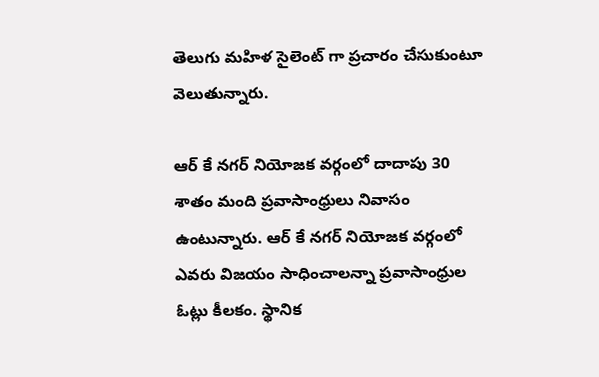తెలుగు మహిళ సైలెంట్ గా ప్రచారం చేసుకుంటూ వెలుతున్నారు.

ఆర్ కే నగర్ నియోజక వర్గంలో దాదాపు 30 శాతం మంది ప్రవాసాంధ్రులు నివాసం ఉంటున్నారు. ఆర్ కే నగర్ నియోజక వర్గంలో ఎవరు విజయం సాధించాలన్నా ప్రవాసాంధ్రుల ఓట్లు కీలకం. స్థానిక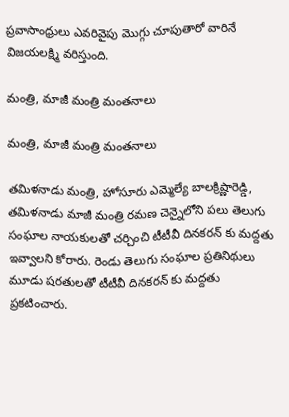ప్రవాసాంధ్రులు ఎవరివైపు మొగ్గు చూపుతారో వారినే విజయలక్ష్మి వరిస్తుంది.

మంత్రి, మాజీ మంత్రి మంతనాలు

మంత్రి, మాజీ మంత్రి మంతనాలు

తమిళనాడు మంత్రి, హోసూరు ఎమ్మెల్యే బాలక్రిష్ణారెడ్డి, తమిళనాడు మాజీ మంత్రి రమణ చెన్నైలోని పలు తెలుగు సంఘాల నాయకులతో చర్చించి టీటీవీ దినకరన్ కు మద్దతు ఇవ్వాలని కోరారు. రెండు తెలుగు సంఘాల ప్రతినిథులు మూడు షరతులతో టీటీవీ దినకరన్ కు మద్దతు ప్రకటించారు.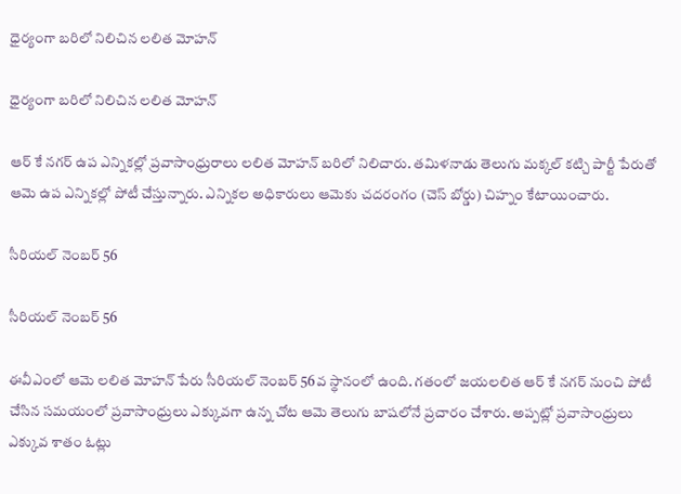ధైర్యంగా బరిలో నిలిచిన లలిత మోహన్

ధైర్యంగా బరిలో నిలిచిన లలిత మోహన్

ఆర్ కే నగర్ ఉప ఎన్నికల్లో ప్రవాసాంధ్రురాలు లలిత మోహన్ బరిలో నిలిచారు. తమిళనాడు తెలుగు మక్కల్ కట్చి పార్టీ పేరుతో ఆమె ఉప ఎన్నికల్లో పోటీ చేస్తున్నారు. ఎన్నికల అధికారులు ఆమెకు చదరంగం (చెస్ బోర్డు) చిహ్నం కేటాయించారు.

సీరియల్ నెంబర్ 56

సీరియల్ నెంబర్ 56

ఈవీఎంలో ఆమె లలిత మోహన్ పేరు సీరియల్ నెంబర్ 56వ స్థానంలో ఉంది. గతంలో జయలలిత ఆర్ కే నగర్ నుంచి పోటీ చేసిన సమయంలో ప్రవాసాంధ్రులు ఎక్కువగా ఉన్న చోట ఆమె తెలుగు బాషలోనే ప్రచారం చేశారు. అప్పట్లో ప్రవాసాంధ్రులు ఎక్కువ శాతం ఓట్లు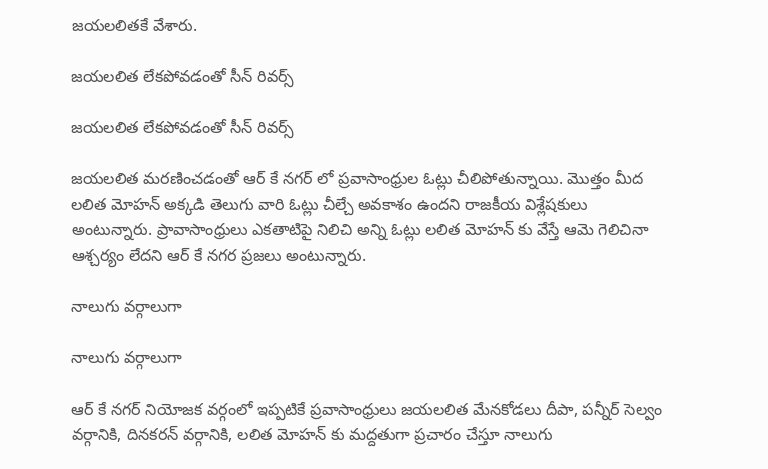జయలలితకే వేశారు.

జయలలిత లేకపోవడంతో సీన్ రివర్స్

జయలలిత లేకపోవడంతో సీన్ రివర్స్

జయలలిత మరణించడంతో ఆర్ కే నగర్ లో ప్రవాసాంధ్రుల ఓట్లు చీలిపోతున్నాయి. మొత్తం మీద లలిత మోహన్ అక్కడి తెలుగు వారి ఓట్లు చీల్చే అవకాశం ఉందని రాజకీయ విశ్లేషకులు అంటున్నారు. ప్రావాసాంధ్రులు ఎకతాటిపై నిలిచి అన్ని ఓట్లు లలిత మోహన్ కు వేస్తే ఆమె గెలిచినా ఆశ్చర్యం లేదని ఆర్ కే నగర ప్రజలు అంటున్నారు.

నాలుగు వర్గాలుగా

నాలుగు వర్గాలుగా

ఆర్ కే నగర్ నియోజక వర్గంలో ఇప్పటికే ప్రవాసాంధ్రులు జయలలిత మేనకోడలు దీపా, పన్నీర్ సెల్వం వర్గానికి, దినకరన్ వర్గానికి, లలిత మోహన్ కు మద్దతుగా ప్రచారం చేస్తూ నాలుగు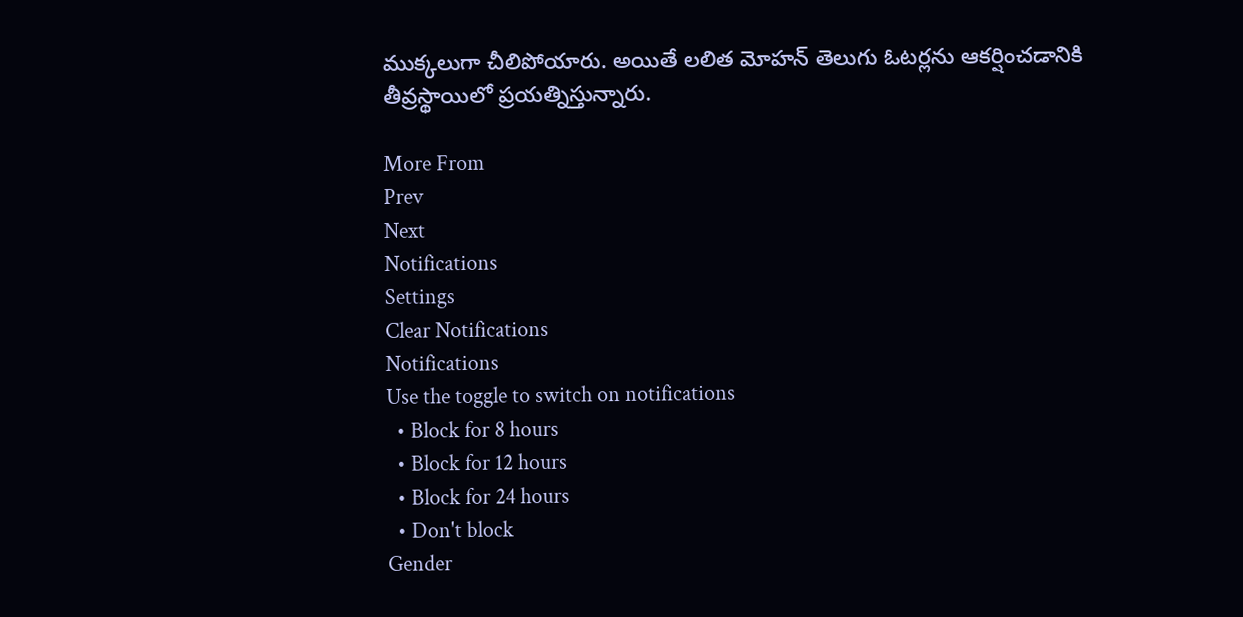ముక్కలుగా చీలిపోయారు. అయితే లలిత మోహన్ తెలుగు ఓటర్లను ఆకర్షించడానికి తీవ్రస్థాయిలో ప్రయత్నిస్తున్నారు.

More From
Prev
Next
Notifications
Settings
Clear Notifications
Notifications
Use the toggle to switch on notifications
  • Block for 8 hours
  • Block for 12 hours
  • Block for 24 hours
  • Don't block
Gender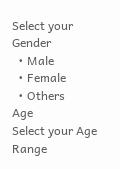Select your Gender
  • Male
  • Female
  • Others
Age
Select your Age Range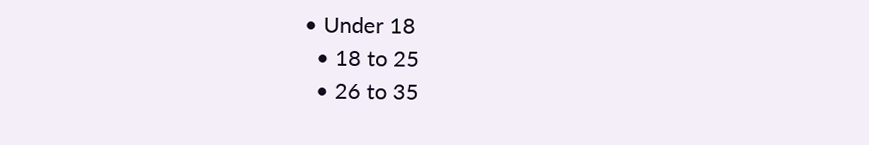• Under 18
  • 18 to 25
  • 26 to 35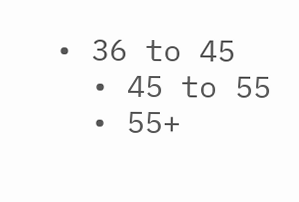• 36 to 45
  • 45 to 55
  • 55+